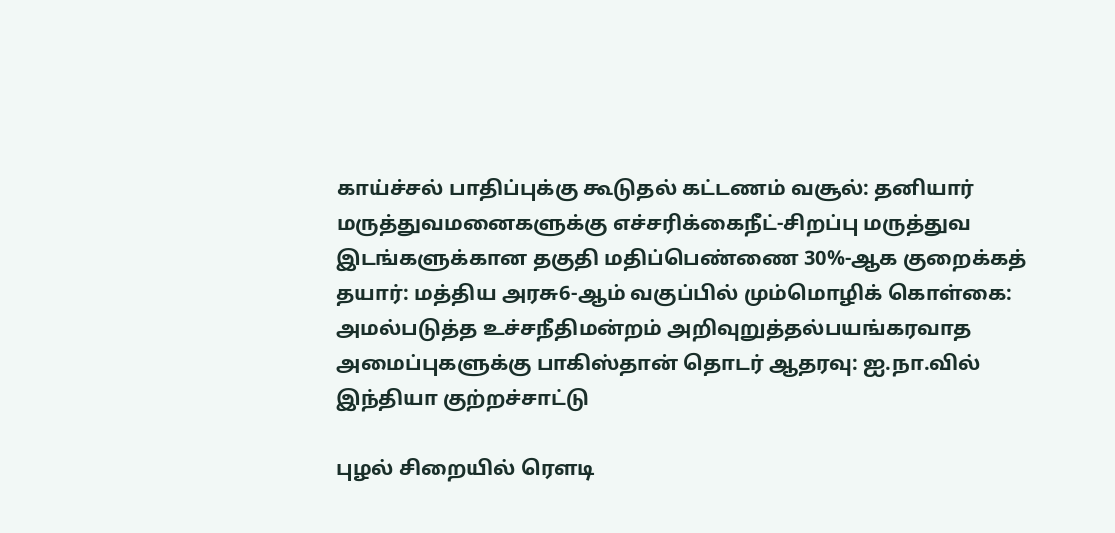காய்ச்சல் பாதிப்புக்கு கூடுதல் கட்டணம் வசூல்: தனியார் மருத்துவமனைகளுக்கு எச்சரிக்கைநீட்-சிறப்பு மருத்துவ இடங்களுக்கான தகுதி மதிப்பெண்ணை 30%-ஆக குறைக்கத் தயார்: மத்திய அரசு6-ஆம் வகுப்பில் மும்மொழிக் கொள்கை: அமல்படுத்த உச்சநீதிமன்றம் அறிவுறுத்தல்பயங்கரவாத அமைப்புகளுக்கு பாகிஸ்தான் தொடர் ஆதரவு: ஐ.நா.வில் இந்தியா குற்றச்சாட்டு

புழல் சிறையில் ரெளடி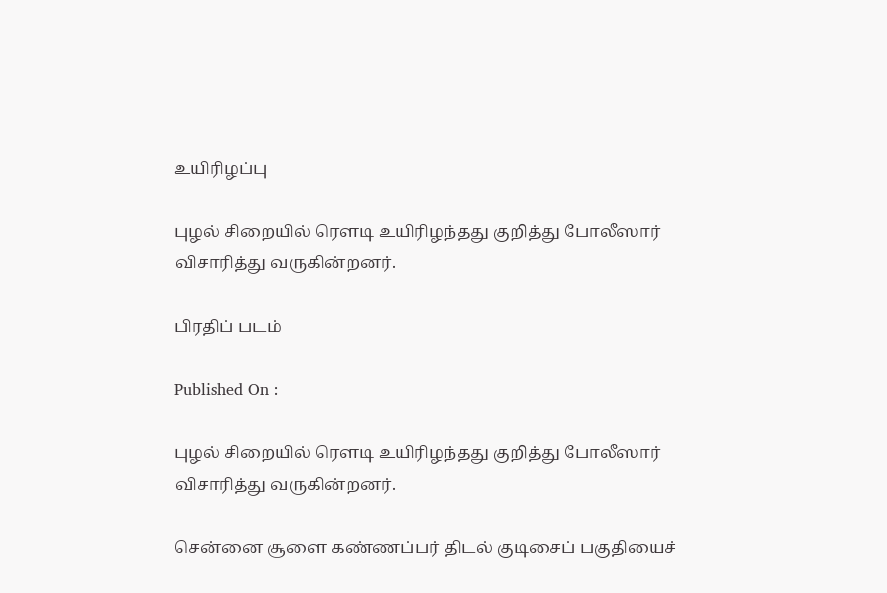உயிரிழப்பு

புழல் சிறையில் ரெளடி உயிரிழந்தது குறித்து போலீஸார் விசாரித்து வருகின்றனர்.

பிரதிப் படம்

Published On :

புழல் சிறையில் ரெளடி உயிரிழந்தது குறித்து போலீஸார் விசாரித்து வருகின்றனர்.

சென்னை சூளை கண்ணப்பர் திடல் குடிசைப் பகுதியைச்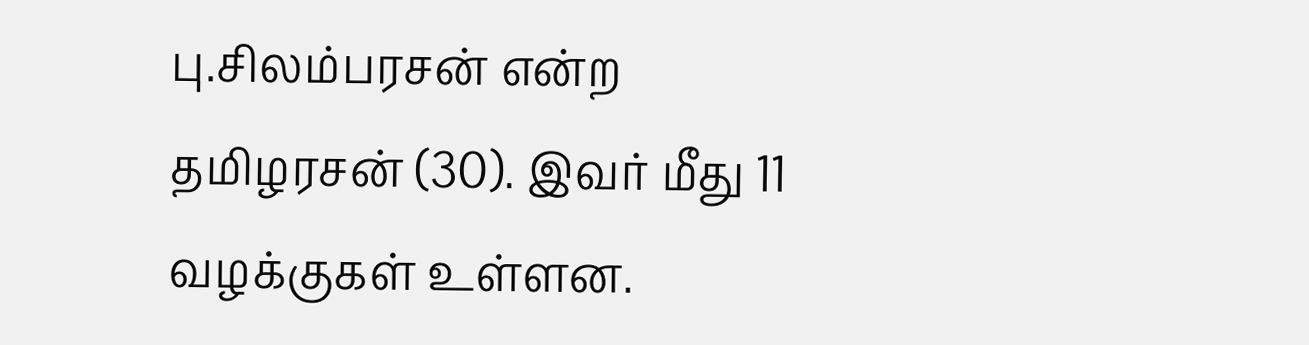பு.சிலம்பரசன் என்ற தமிழரசன் (30). இவர் மீது 11 வழக்குகள் உள்ளன.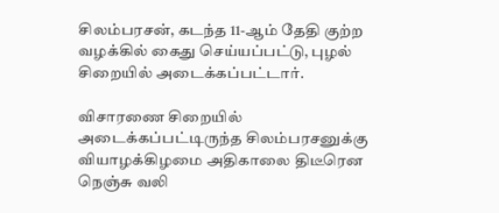சிலம்பரசன், கடந்த 11-ஆம் தேதி குற்ற வழக்கில் கைது செய்யப்பட்டு, புழல் சிறையில் அடைக்கப்பட்டார்.

விசாரணை சிறையில் அடைக்கப்பட்டிருந்த சிலம்பரசனுக்கு வியாழக்கிழமை அதிகாலை திடீரென நெஞ்சு வலி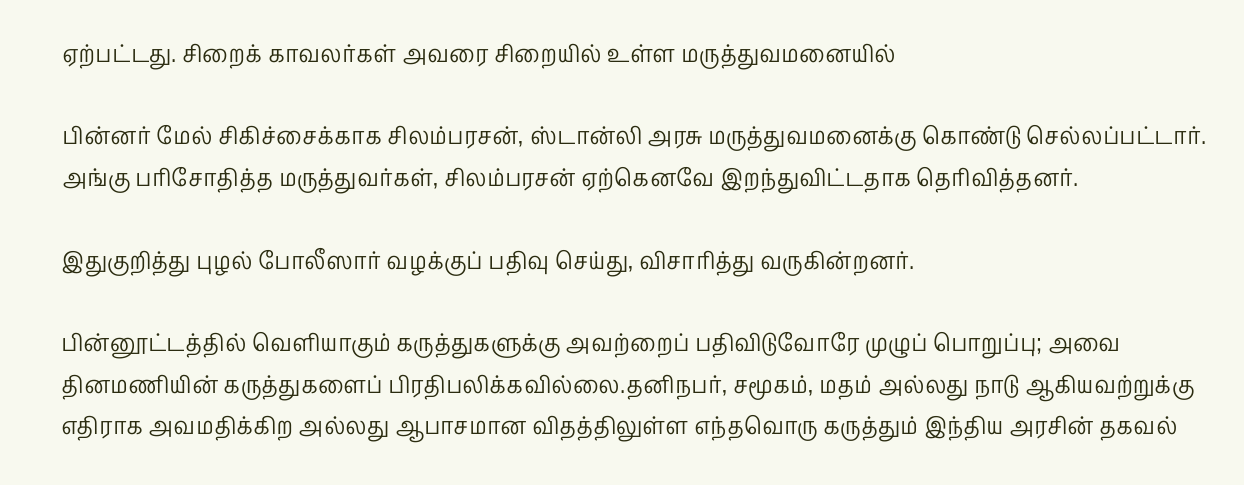ஏற்பட்டது. சிறைக் காவலர்கள் அவரை சிறையில் உள்ள மருத்துவமனையில்

பின்னர் மேல் சிகிச்சைக்காக சிலம்பரசன், ஸ்டான்லி அரசு மருத்துவமனைக்கு கொண்டு செல்லப்பட்டார். அங்கு பரிசோதித்த மருத்துவர்கள், சிலம்பரசன் ஏற்கெனவே இறந்துவிட்டதாக தெரிவித்தனர்.

இதுகுறித்து புழல் போலீஸார் வழக்குப் பதிவு செய்து, விசாரித்து வருகின்றனர்.

பின்னூட்டத்தில் வெளியாகும் கருத்துகளுக்கு அவற்றைப் பதிவிடுவோரே முழுப் பொறுப்பு; அவை தினமணியின் கருத்துகளைப் பிரதிபலிக்கவில்லை.தனிநபர், சமூகம், மதம் அல்லது நாடு ஆகியவற்றுக்கு எதிராக அவமதிக்கிற அல்லது ஆபாசமான விதத்திலுள்ள எந்தவொரு கருத்தும் இந்திய அரசின் தகவல்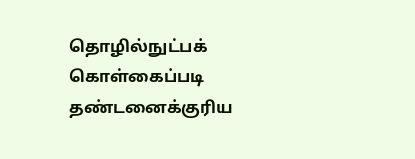தொழில்நுட்பக் கொள்கைப்படி தண்டனைக்குரிய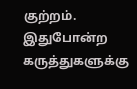குற்றம். இதுபோன்ற கருத்துகளுக்கு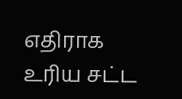எதிராக உரிய சட்ட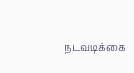நடவடிக்கை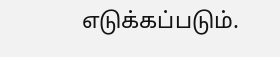எடுக்கப்படும்.